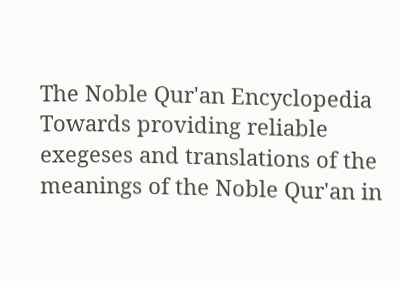The Noble Qur'an Encyclopedia
Towards providing reliable exegeses and translations of the meanings of the Noble Qur'an in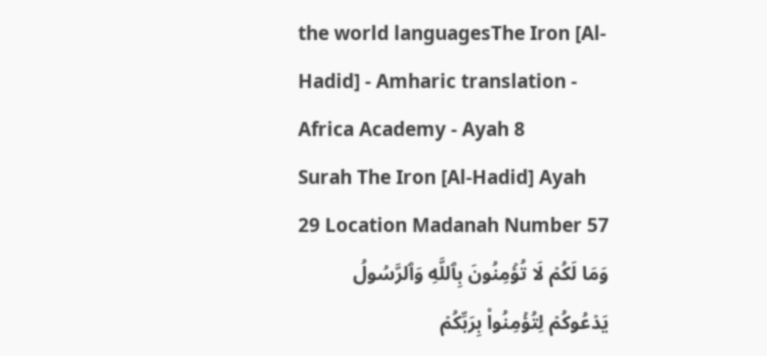the world languagesThe Iron [Al-Hadid] - Amharic translation - Africa Academy - Ayah 8
Surah The Iron [Al-Hadid] Ayah 29 Location Madanah Number 57
وَمَا لَكُمۡ لَا تُؤۡمِنُونَ بِٱللَّهِ وَٱلرَّسُولُ يَدۡعُوكُمۡ لِتُؤۡمِنُواْ بِرَبِّكُمۡ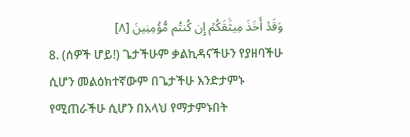وَقَدۡ أَخَذَ مِيثَٰقَكُمۡ إِن كُنتُم مُّؤۡمِنِينَ [٨]
8. (ሰዎች ሆይ!) ጌታችሁም ቃልኪዳናችሁን የያዘባችሁ ሲሆን መልዕክተኛውም በጌታችሁ እንድታምኑ የሚጠራችሁ ሲሆን በአላህ የማታምኑበት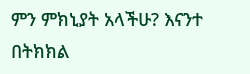ምን ምክኒያት አላችሁ? እናንተ በትክክል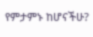የምታምኑ ከሆናችሁ?